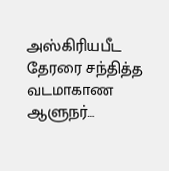அஸ்கிரியபீட தேரரை சந்தித்த வடமாகாண ஆளுநர்…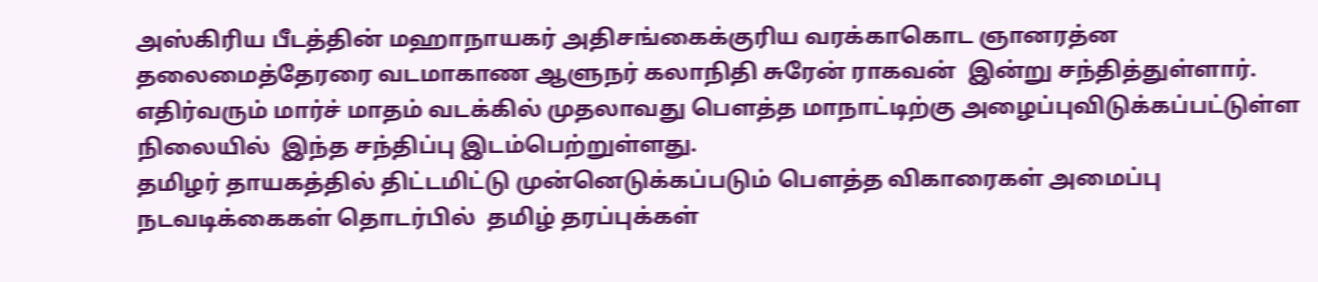அஸ்கிரிய பீடத்தின் மஹாநாயகர் அதிசங்கைக்குரிய வரக்காகொட ஞானரத்ன தலைமைத்தேரரை வடமாகாண ஆளுநர் கலாநிதி சுரேன் ராகவன்  இன்று சந்தித்துள்ளார்.
எதிர்வரும் மார்ச் மாதம் வடக்கில் முதலாவது பௌத்த மாநாட்டிற்கு அழைப்புவிடுக்கப்பட்டுள்ள நிலையில்  இந்த சந்திப்பு இடம்பெற்றுள்ளது.
தமிழர் தாயகத்தில் திட்டமிட்டு முன்னெடுக்கப்படும் பௌத்த விகாரைகள் அமைப்பு நடவடிக்கைகள் தொடர்பில்  தமிழ் தரப்புக்கள்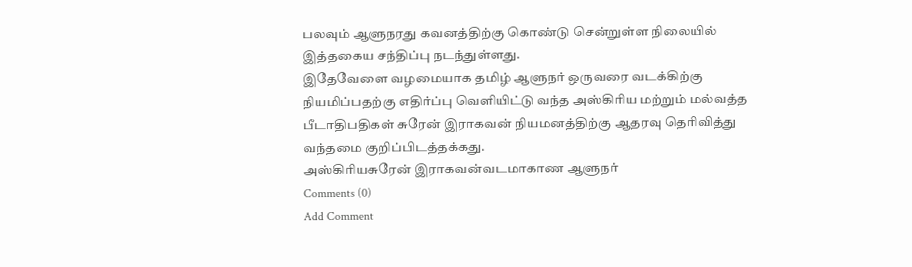பலவும் ஆளுநரது கவனத்திற்கு கொண்டு சென்றுள்ள நிலையில் இத்தகைய சந்திப்பு நடந்துள்ளது.
இதேவேளை வழமையாக தமிழ் ஆளுநர் ஒருவரை வடக்கிற்கு நியமிப்பதற்கு எதிர்ப்பு வெளியிட்டு வந்த அஸ்கிரிய மற்றும் மல்வத்த பீடாதிபதிகள் சுரேன் இராகவன் நியமனத்திற்கு ஆதரவு தெரிவித்து வந்தமை குறிப்பிடத்தக்கது.
அஸ்கிரியசுரேன் இராகவன்வடமாகாண ஆளுநர்
Comments (0)
Add Comment